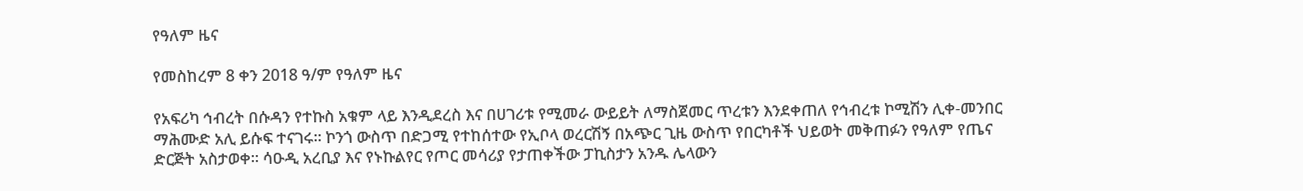የዓለም ዜና

የመስከረም 8 ቀን 2018 ዓ/ም የዓለም ዜና

የአፍሪካ ኅብረት በሱዳን የተኩስ አቁም ላይ እንዲደረስ እና በሀገሪቱ የሚመራ ውይይት ለማስጀመር ጥረቱን እንደቀጠለ የኅብረቱ ኮሚሽን ሊቀ-መንበር ማሕሙድ አሊ ይሱፍ ተናገሩ። ኮንጎ ውስጥ በድጋሚ የተከሰተው የኢቦላ ወረርሽኝ በአጭር ጊዜ ውስጥ የበርካቶች ህይወት መቅጠፉን የዓለም የጤና ድርጅት አስታወቀ። ሳዑዲ አረቢያ እና የኑኩልየር የጦር መሳሪያ የታጠቀችው ፓኪስታን አንዱ ሌላውን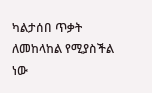ካልታሰበ ጥቃት ለመከላከል የሚያስችል ነው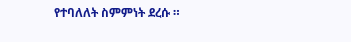የተባለለት ስምምነት ደረሱ ።